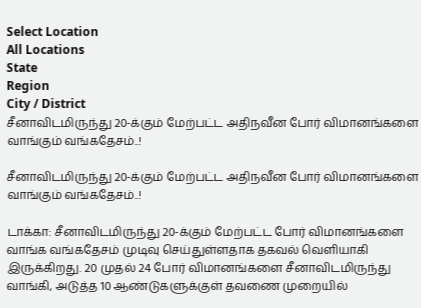Select Location
All Locations
State
Region
City / District
சீனாவிடமிருந்து 20-க்கும் மேற்பட்ட அதிநவீன போர் விமானங்களை வாங்கும் வங்கதேசம்..!

சீனாவிடமிருந்து 20-க்கும் மேற்பட்ட அதிநவீன போர் விமானங்களை வாங்கும் வங்கதேசம்..!

டாக்கா: சீனாவிடமிருந்து 20-க்கும் மேற்பட்ட போர் விமானங்களை வாங்க வங்கதேசம் முடிவு செய்துள்ளதாக தகவல் வெளியாகி இருக்கிறது. 20 முதல் 24 போர் விமானங்களை சீனாவிடமிருந்து வாங்கி, அடுத்த 10 ஆண்டுகளுக்குள் தவணை முறையில்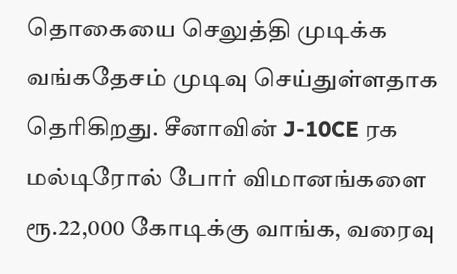தொகையை செலுத்தி முடிக்க வங்கதேசம் முடிவு செய்துள்ளதாக தெரிகிறது. சீனாவின் J-10CE ரக மல்டிரோல் போர் விமானங்களை ரூ.22,000 கோடிக்கு வாங்க, வரைவு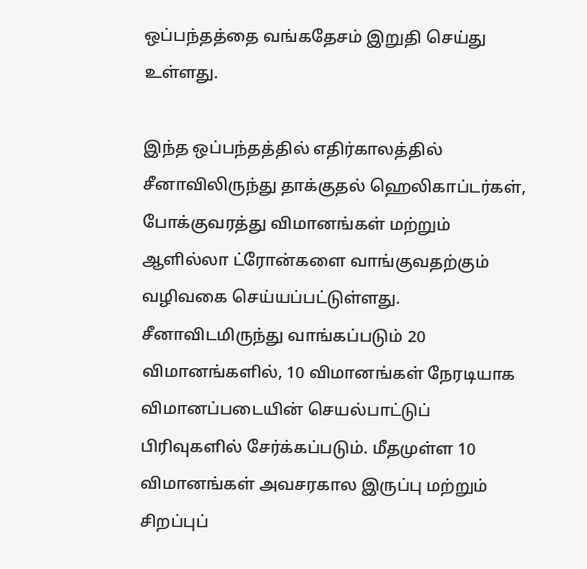ஒப்பந்தத்தை வங்கதேசம் இறுதி செய்து உள்ளது.

இந்த ஒப்பந்தத்தில் எதிர்காலத்தில் சீனாவிலிருந்து தாக்குதல் ஹெலிகாப்டர்கள், போக்குவரத்து விமானங்கள் மற்றும் ஆளில்லா ட்ரோன்களை வாங்குவதற்கும் வழிவகை செய்யப்பட்டுள்ளது. சீனாவிடமிருந்து வாங்கப்படும் 20 விமானங்களில், 10 விமானங்கள் நேரடியாக விமானப்படையின் செயல்பாட்டுப் பிரிவுகளில் சேர்க்கப்படும். மீதமுள்ள 10 விமானங்கள் அவசரகால இருப்பு மற்றும் சிறப்புப்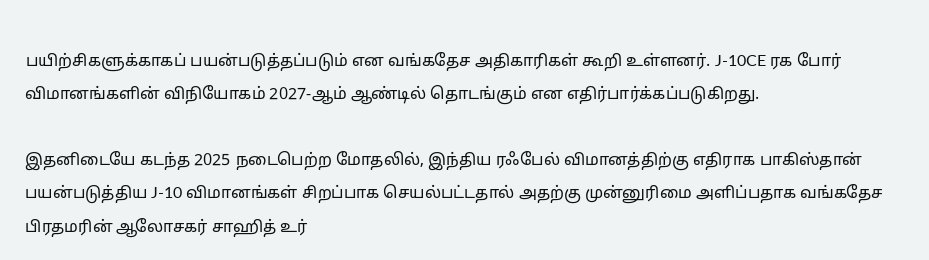பயிற்சிகளுக்காகப் பயன்படுத்தப்படும் என வங்கதேச அதிகாரிகள் கூறி உள்ளனர். J-10CE ரக போர் விமானங்களின் விநியோகம் 2027-ஆம் ஆண்டில் தொடங்கும் என எதிர்பார்க்கப்படுகிறது.

இதனிடையே கடந்த 2025 நடைபெற்ற மோதலில், இந்திய ரஃபேல் விமானத்திற்கு எதிராக பாகிஸ்தான் பயன்படுத்திய J-10 விமானங்கள் சிறப்பாக செயல்பட்டதால் அதற்கு முன்னுரிமை அளிப்பதாக வங்கதேச பிரதமரின் ஆலோசகர் சாஹித் உர்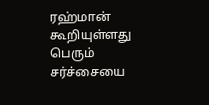ரஹ்மான் கூறியுள்ளது பெரும் சர்ச்சையை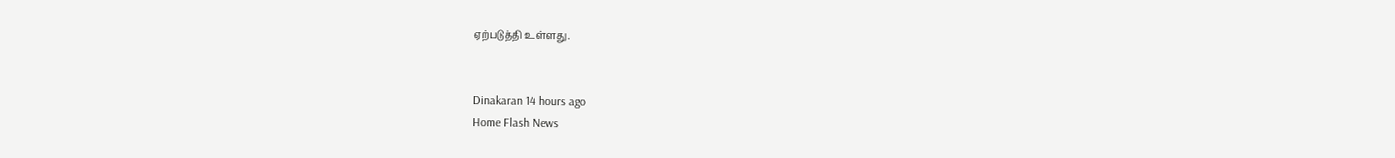ஏற்படுத்தி உள்ளது.


Dinakaran 14 hours ago
Home Flash News